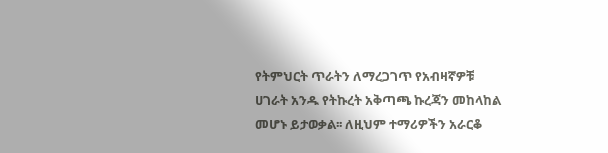የትምህርት ጥራትን ለማረጋገጥ የአብዛኛዎቹ ሀገራት አንዱ የትኩረት አቅጣጫ ኩረጃን መከላከል መሆኑ ይታወቃል፡፡ ለዚህም ተማሪዎችን አራርቆ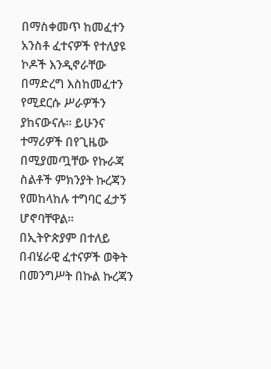በማስቀመጥ ከመፈተን አንስቶ ፈተናዎች የተለያዩ ኮዶች እንዲኖራቸው በማድረግ እስከመፈተን የሚደርሱ ሥራዎችን ያከናውናሉ፡፡ ይሁንና ተማሪዎች በየጊዜው በሚያመጧቸው የኩራጃ ስልቶች ምክንያት ኩረጃን የመከላከሉ ተግባር ፈታኝ ሆኖባቸዋል፡፡
በኢትዮጵያም በተለይ በብሄራዊ ፈተናዎች ወቅት በመንግሥት በኩል ኩረጃን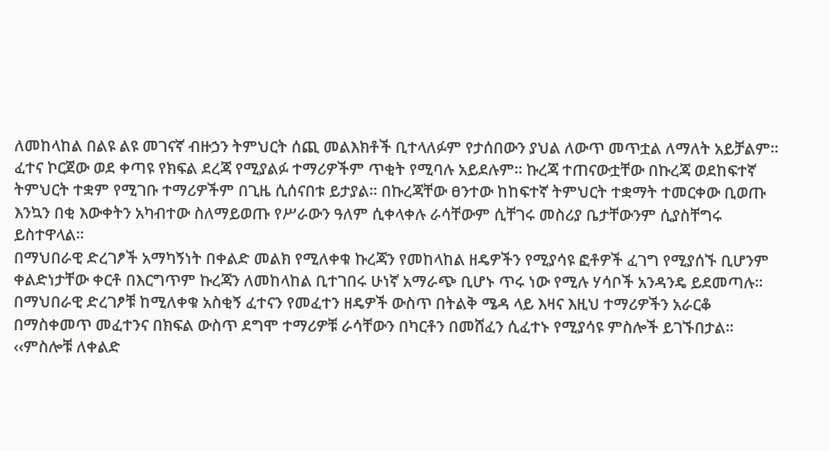ለመከላከል በልዩ ልዩ መገናኛ ብዙኃን ትምህርት ሰጪ መልእክቶች ቢተላለፉም የታሰበውን ያህል ለውጥ መጥቷል ለማለት አይቻልም፡፡ ፈተና ኮርጀው ወደ ቀጣዩ የክፍል ደረጃ የሚያልፉ ተማሪዎችም ጥቂት የሚባሉ አይደሉም፡፡ ኩረጃ ተጠናውቷቸው በኩረጃ ወደከፍተኛ ትምህርት ተቋም የሚገቡ ተማሪዎችም በጊዜ ሲሰናበቱ ይታያል። በኩረጃቸው ፀንተው ከከፍተኛ ትምህርት ተቋማት ተመርቀው ቢወጡ እንኳን በቂ እውቀትን አካብተው ስለማይወጡ የሥራውን ዓለም ሲቀላቀሉ ራሳቸውም ሲቸገሩ መስሪያ ቤታቸውንም ሲያስቸግሩ ይስተዋላል፡፡
በማህበራዊ ድረገፆች አማካኝነት በቀልድ መልክ የሚለቀቁ ኩረጃን የመከላከል ዘዴዎችን የሚያሳዩ ፎቶዎች ፈገግ የሚያሰኙ ቢሆንም ቀልድነታቸው ቀርቶ በእርግጥም ኩረጃን ለመከላከል ቢተገበሩ ሁነኛ አማራጭ ቢሆኑ ጥሩ ነው የሚሉ ሃሳቦች አንዳንዴ ይደመጣሉ፡፡ በማህበራዊ ድረገፆቹ ከሚለቀቁ አስቂኝ ፈተናን የመፈተን ዘዴዎች ውስጥ በትልቅ ሜዳ ላይ እዛና እዚህ ተማሪዎችን አራርቆ በማስቀመጥ መፈተንና በክፍል ውስጥ ደግሞ ተማሪዎቹ ራሳቸውን በካርቶን በመሸፈን ሲፈተኑ የሚያሳዩ ምስሎች ይገኙበታል፡፡
‹‹ምስሎቹ ለቀልድ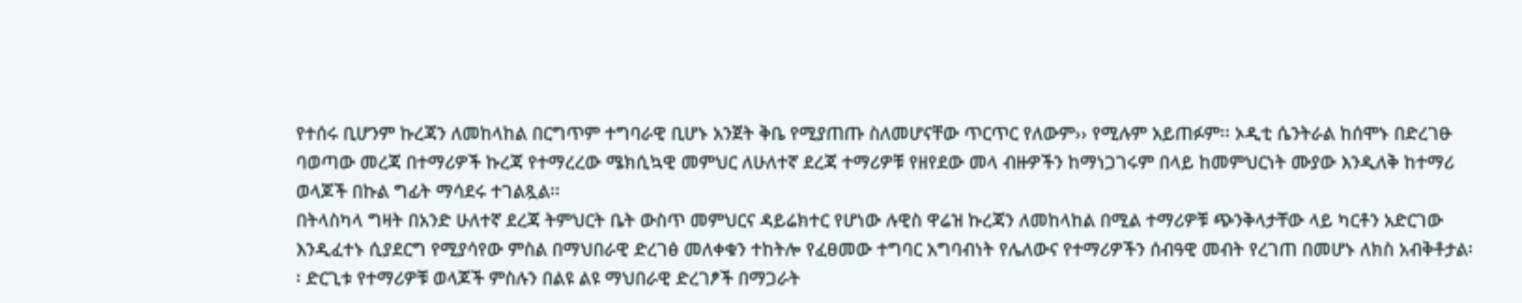የተሰሩ ቢሆንም ኩረጃን ለመከላከል በርግጥም ተግባራዊ ቢሆኑ አንጀት ቅቤ የሚያጠጡ ስለመሆናቸው ጥርጥር የለውም›› የሚሉም አይጠፉም፡፡ ኦዲቲ ሴንትራል ከሰሞኑ በድረገፁ ባወጣው መረጃ በተማሪዎች ኩረጃ የተማረረው ሜክሲኳዊ መምህር ለሁለተኛ ደረጃ ተማሪዎቹ የዘየደው መላ ብዙዎችን ከማነጋገሩም በላይ ከመምህርነት ሙያው እንዲለቅ ከተማሪ ወላጆች በኩል ግፊት ማሳደሩ ተገልጿል፡፡
በትላስካላ ግዛት በአንድ ሁለተኛ ደረጃ ትምህርት ቤት ውስጥ መምህርና ዳይሬክተር የሆነው ሉዊስ ዋሬዝ ኩረጃን ለመከላከል በሚል ተማሪዎቹ ጭንቅላታቸው ላይ ካርቶን አድርገው እንዲፈተኑ ሲያደርግ የሚያሳየው ምስል በማህበራዊ ድረገፅ መለቀቁን ተከትሎ የፈፀመው ተግባር አግባብነት የሌለውና የተማሪዎችን ሰብዓዊ መብት የረገጠ በመሆኑ ለክስ አብቅቶታል፡፡ ድርጊቱ የተማሪዎቹ ወላጆች ምስሉን በልዩ ልዩ ማህበራዊ ድረገፆች በማጋራት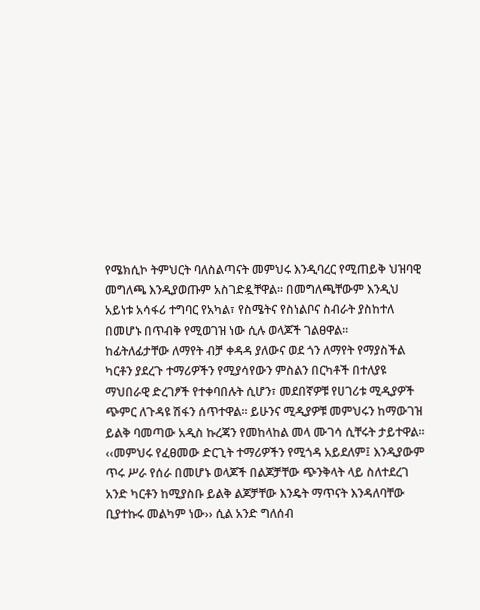የሜክሲኮ ትምህርት ባለስልጣናት መምህሩ እንዲባረር የሚጠይቅ ህዝባዊ መግለጫ እንዲያወጡም አስገድዷቸዋል፡፡ በመግለጫቸውም እንዲህ አይነቱ አሳፋሪ ተግባር የአካል፣ የስሜትና የስነልቦና ስብራት ያስከተለ በመሆኑ በጥብቅ የሚወገዝ ነው ሲሉ ወላጆች ገልፀዋል፡፡
ከፊትለፊታቸው ለማየት ብቻ ቀዳዳ ያለውና ወደ ጎን ለማየት የማያስችል ካርቶን ያደረጉ ተማሪዎችን የሚያሳየውን ምስልን በርካቶች በተለያዩ ማህበራዊ ድረገፆች የተቀባበሉት ሲሆን፣ መደበኛዎቹ የሀገሪቱ ሚዲያዎች ጭምር ለጉዳዩ ሽፋን ሰጥተዋል፡፡ ይሁንና ሚዲያዎቹ መምህሩን ከማውገዝ ይልቅ ባመጣው አዲስ ኩረጃን የመከላከል መላ ሙገሳ ሲቸሩት ታይተዋል፡፡
‹‹መምህሩ የፈፀመው ድርጊት ተማሪዎችን የሚጎዳ አይደለም፤ እንዲያውም ጥሩ ሥራ የሰራ በመሆኑ ወላጆች በልጆቻቸው ጭንቅላት ላይ ስለተደረገ አንድ ካርቶን ከሚያስቡ ይልቅ ልጆቻቸው እንዴት ማጥናት እንዳለባቸው ቢያተኩሩ መልካም ነው›› ሲል አንድ ግለሰብ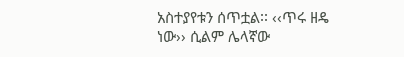አስተያየቱን ሰጥቷል፡፡ ‹‹ጥሩ ዘዴ ነው›› ሲልም ሌላኛው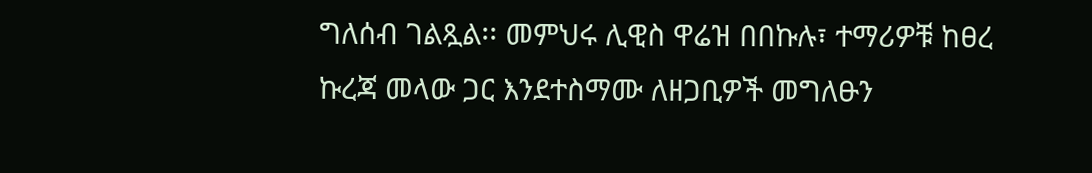ግለሰብ ገልጿል፡፡ መምህሩ ሊዊስ ዋሬዝ በበኩሉ፣ ተማሪዎቹ ከፀረ ኩረጃ መላው ጋር እንደተስማሙ ለዘጋቢዎች መግለፁን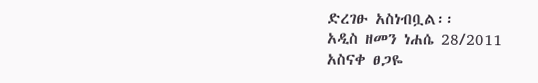ድረገፁ አስነብቧል፡፡
አዲስ ዘመን ነሐሴ 28/2011
አስናቀ ፀጋዬ